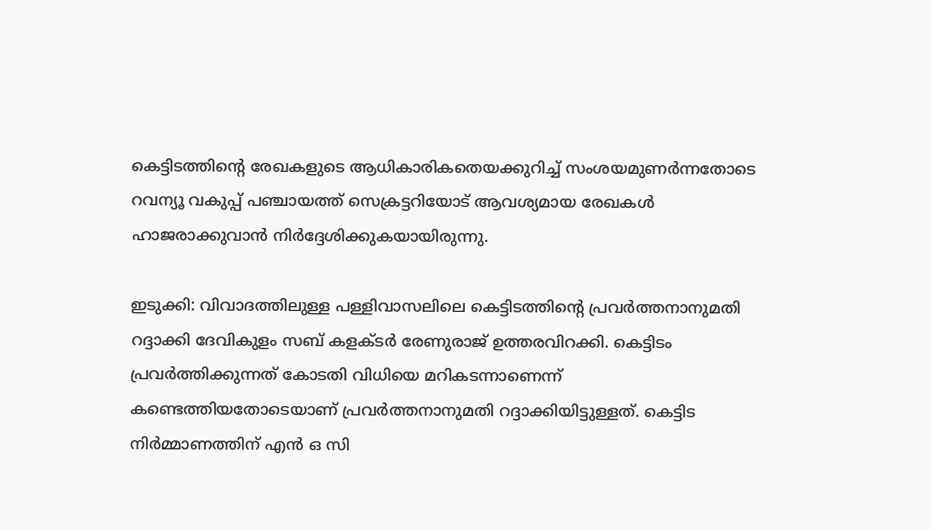കെട്ടിടത്തിന്റെ രേഖകളുടെ ആധികാരികതെയക്കുറിച്ച് സംശയമുണര്‍ന്നതോടെ റവന്യൂ വകുപ്പ് പഞ്ചായത്ത് സെക്രട്ടറിയോട് ആവശ്യമായ രേഖകള്‍ ഹാജരാക്കുവാന്‍ നിര്‍ദ്ദേശിക്കുകയായിരുന്നു.

ഇടുക്കി: വിവാദത്തിലുള്ള പള്ളിവാസലിലെ കെട്ടിടത്തിന്റെ പ്രവര്‍ത്തനാനുമതി റദ്ദാക്കി ദേവികുളം സബ് കളക്ടര്‍ രേണുരാജ് ഉത്തരവിറക്കി. കെട്ടിടം പ്രവര്‍ത്തിക്കുന്നത് കോടതി വിധിയെ മറികടന്നാണെന്ന് കണ്ടെത്തിയതോടെയാണ് പ്രവര്‍ത്തനാനുമതി റദ്ദാക്കിയിട്ടുള്ളത്. കെട്ടിട നിര്‍മ്മാണത്തിന് എന്‍ ഒ സി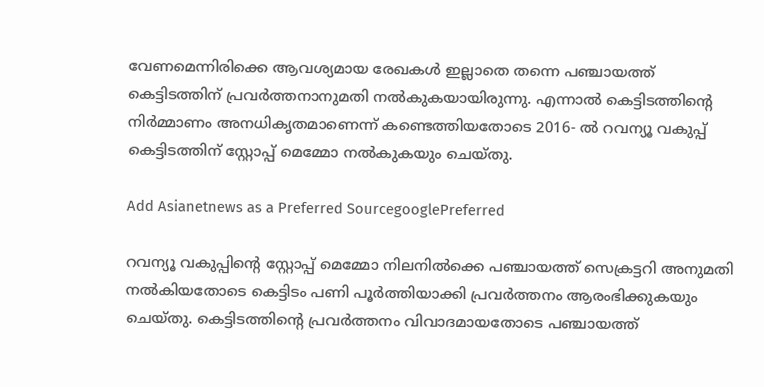വേണമെന്നിരിക്കെ ആവശ്യമായ രേഖകള്‍ ഇല്ലാതെ തന്നെ പഞ്ചായത്ത് കെട്ടിടത്തിന് പ്രവര്‍ത്തനാനുമതി നല്‍കുകയായിരുന്നു. എന്നാല്‍ കെട്ടിടത്തിന്റെ നിര്‍മ്മാണം അനധികൃതമാണെന്ന് കണ്ടെത്തിയതോടെ 2016- ല്‍ റവന്യൂ വകുപ്പ് കെട്ടിടത്തിന് സ്റ്റോപ്പ് മെമ്മോ നല്‍കുകയും ചെയ്തു.

Add Asianetnews as a Preferred SourcegooglePreferred

റവന്യൂ വകുപ്പിന്റെ സ്റ്റോപ്പ് മെമ്മോ നിലനില്‍ക്കെ പഞ്ചായത്ത് സെക്രട്ടറി അനുമതി നല്‍കിയതോടെ കെട്ടിടം പണി പൂര്‍ത്തിയാക്കി പ്രവര്‍ത്തനം ആരംഭിക്കുകയും ചെയ്തു. കെട്ടിടത്തിന്റെ പ്രവര്‍ത്തനം വിവാദമായതോടെ പഞ്ചായത്ത്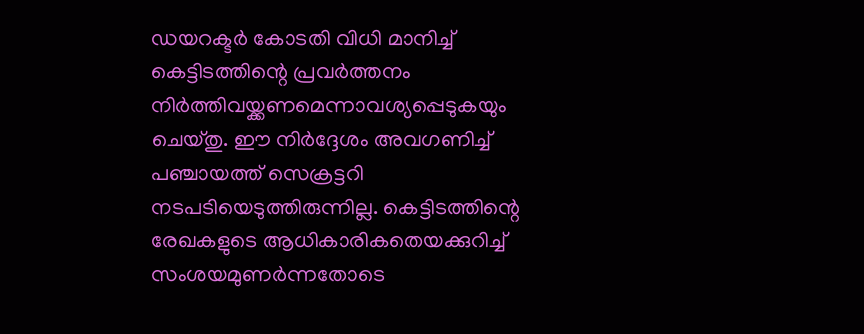ഡയറക്ടര്‍ കോടതി വിധി മാനിച്ച് കെട്ടിടത്തിന്റെ പ്രവര്‍ത്തനം നിര്‍ത്തിവയ്ക്കണമെന്നാവശ്യപ്പെടുകയും ചെയ്തു. ഈ നിര്‍ദ്ദേശം അവഗണിച്ച് പഞ്ചായത്ത് സെക്രട്ടറി നടപടിയെടുത്തിരുന്നില്ല. കെട്ടിടത്തിന്റെ രേഖകളുടെ ആധികാരികതെയക്കുറിച്ച് സംശയമുണര്‍ന്നതോടെ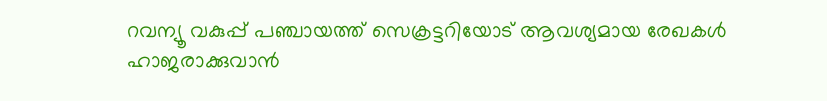റവന്യൂ വകുപ്പ് പഞ്ചായത്ത് സെക്രട്ടറിയോട് ആവശ്യമായ രേഖകള്‍ ഹാജരാക്കുവാന്‍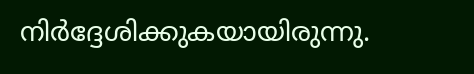നിര്‍ദ്ദേശിക്കുകയായിരുന്നു.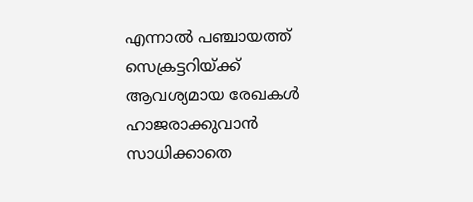എന്നാല്‍ പഞ്ചായത്ത് സെക്രട്ടറിയ്ക്ക് ആവശ്യമായ രേഖകള്‍ ഹാജരാക്കുവാന്‍ സാധിക്കാതെ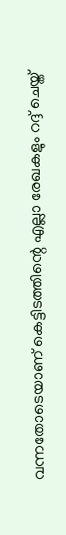വന്നതോടെയാണ് കെട്ടിടത്തിന്റെ എല്ലാ രേഖകളും റദ്ദ് ചെയ്ത്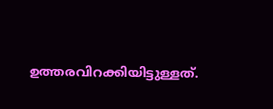ഉത്തരവിറക്കിയിട്ടുള്ളത്.